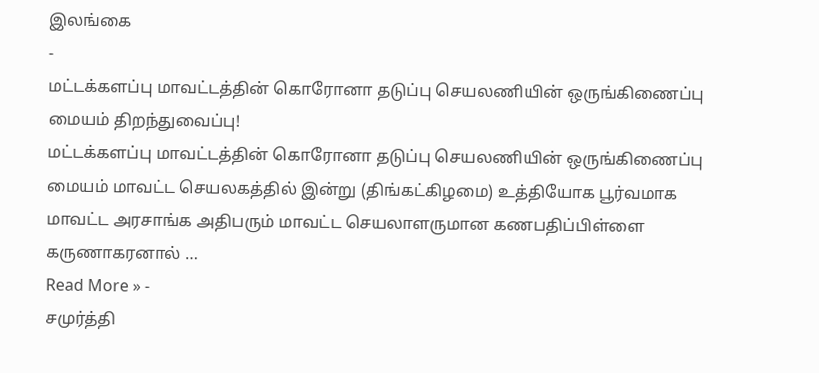இலங்கை
-
மட்டக்களப்பு மாவட்டத்தின் கொரோனா தடுப்பு செயலணியின் ஒருங்கிணைப்பு மையம் திறந்துவைப்பு!
மட்டக்களப்பு மாவட்டத்தின் கொரோனா தடுப்பு செயலணியின் ஒருங்கிணைப்பு மையம் மாவட்ட செயலகத்தில் இன்று (திங்கட்கிழமை) உத்தியோக பூர்வமாக மாவட்ட அரசாங்க அதிபரும் மாவட்ட செயலாளருமான கணபதிப்பிள்ளை கருணாகரனால் …
Read More » -
சமுர்த்தி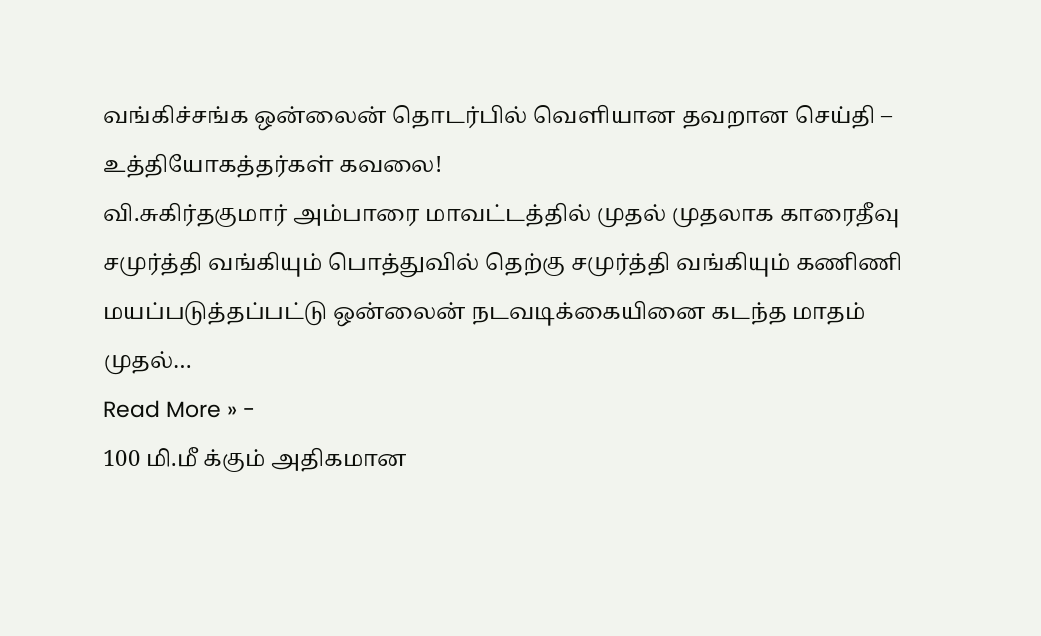வங்கிச்சங்க ஒன்லைன் தொடர்பில் வெளியான தவறான செய்தி – உத்தியோகத்தர்கள் கவலை!
வி.சுகிர்தகுமார் அம்பாரை மாவட்டத்தில் முதல் முதலாக காரைதீவு சமுர்த்தி வங்கியும் பொத்துவில் தெற்கு சமுர்த்தி வங்கியும் கணிணி மயப்படுத்தப்பட்டு ஒன்லைன் நடவடிக்கையினை கடந்த மாதம் முதல்…
Read More » -
100 மி.மீ க்கும் அதிகமான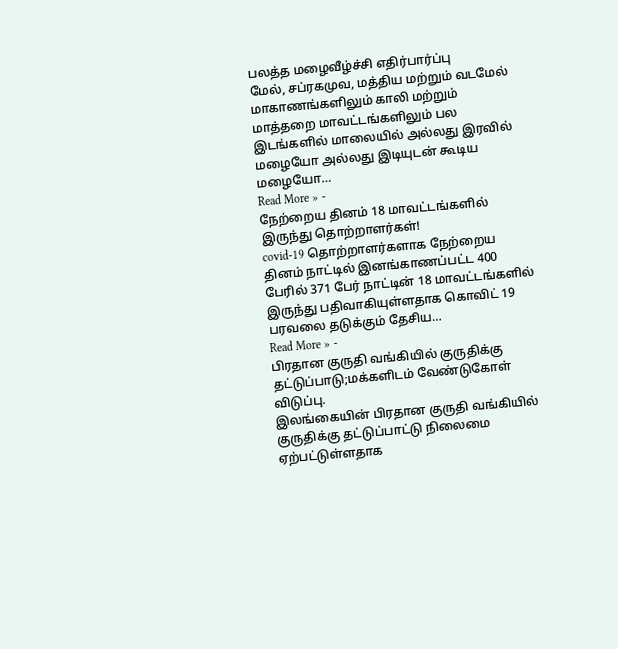பலத்த மழைவீழ்ச்சி எதிர்பார்ப்பு
மேல், சப்ரகமுவ, மத்திய மற்றும் வடமேல் மாகாணங்களிலும் காலி மற்றும் மாத்தறை மாவட்டங்களிலும் பல இடங்களில் மாலையில் அல்லது இரவில் மழையோ அல்லது இடியுடன் கூடிய மழையோ…
Read More » -
நேற்றைய தினம் 18 மாவட்டங்களில் இருந்து தொற்றாளர்கள்!
covid-19 தொற்றாளர்களாக நேற்றைய தினம் நாட்டில் இனங்காணப்பட்ட 400 பேரில் 371 பேர் நாட்டின் 18 மாவட்டங்களில் இருந்து பதிவாகியுள்ளதாக கொவிட் 19 பரவலை தடுக்கும் தேசிய…
Read More » -
பிரதான குருதி வங்கியில் குருதிக்கு தட்டுப்பாடு;மக்களிடம் வேண்டுகோள் விடுப்பு.
இலங்கையின் பிரதான குருதி வங்கியில் குருதிக்கு தட்டுப்பாட்டு நிலைமை ஏற்பட்டுள்ளதாக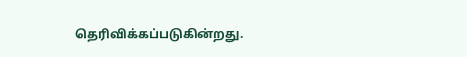தெரிவிக்கப்படுகின்றது.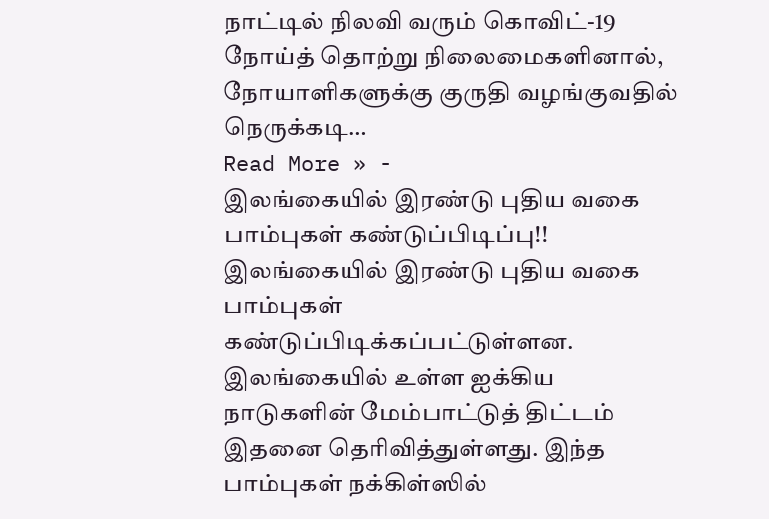நாட்டில் நிலவி வரும் கொவிட்-19 நோய்த் தொற்று நிலைமைகளினால், நோயாளிகளுக்கு குருதி வழங்குவதில் நெருக்கடி…
Read More » -
இலங்கையில் இரண்டு புதிய வகை பாம்புகள் கண்டுப்பிடிப்பு!!
இலங்கையில் இரண்டு புதிய வகை பாம்புகள் கண்டுப்பிடிக்கப்பட்டுள்ளன. இலங்கையில் உள்ள ஐக்கிய நாடுகளின் மேம்பாட்டுத் திட்டம் இதனை தெரிவித்துள்ளது. இந்த பாம்புகள் நக்கிள்ஸில்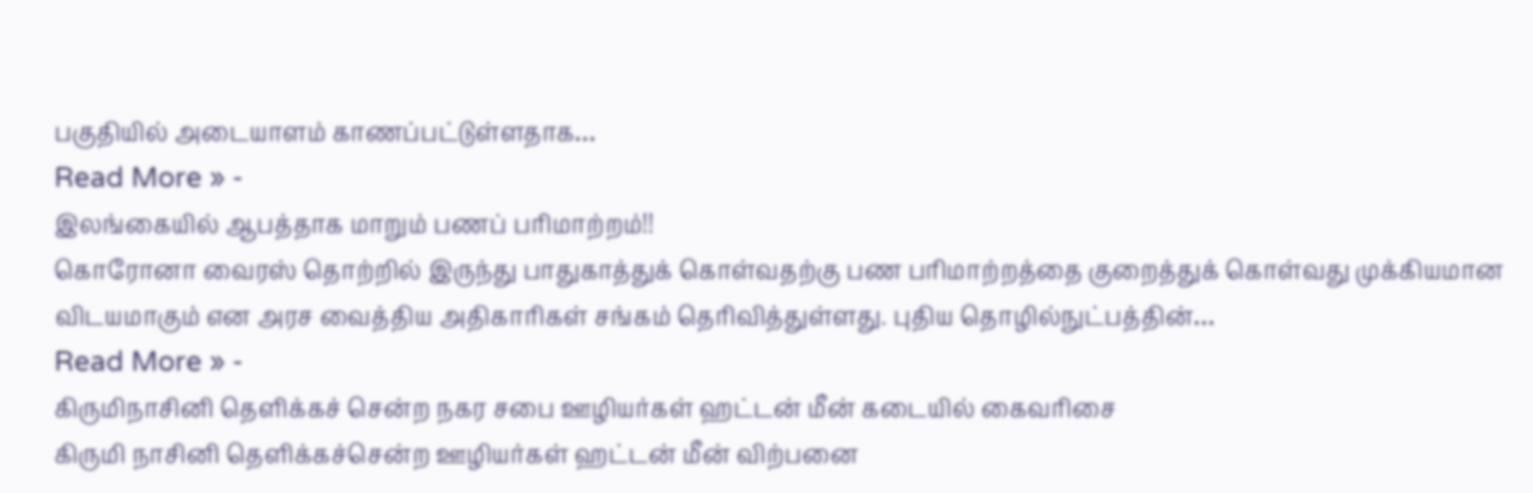பகுதியில் அடையாளம் காணப்பட்டுள்ளதாக…
Read More » -
இலங்கையில் ஆபத்தாக மாறும் பணப் பரிமாற்றம்!!
கொரோனா வைரஸ் தொற்றில் இருந்து பாதுகாத்துக் கொள்வதற்கு பண பரிமாற்றத்தை குறைத்துக் கொள்வது முக்கியமான விடயமாகும் என அரச வைத்திய அதிகாரிகள் சங்கம் தெரிவித்துள்ளது. புதிய தொழில்நுட்பத்தின்…
Read More » -
கிருமிநாசினி தெளிக்கச் சென்ற நகர சபை ஊழியர்கள் ஹட்டன் மீன் கடையில் கைவரிசை
கிருமி நாசினி தெளிக்கச்சென்ற ஊழியர்கள் ஹட்டன் மீன் விற்பனை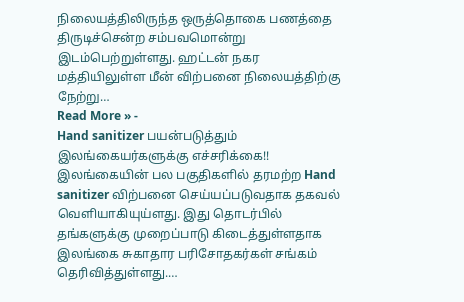நிலையத்திலிருந்த ஒருத்தொகை பணத்தை திருடிச்சென்ற சம்பவமொன்று இடம்பெற்றுள்ளது. ஹட்டன் நகர மத்தியிலுள்ள மீன் விற்பனை நிலையத்திற்கு நேற்று…
Read More » -
Hand sanitizer பயன்படுத்தும் இலங்கையர்களுக்கு எச்சரிக்கை!!
இலங்கையின் பல பகுதிகளில் தரமற்ற Hand sanitizer விற்பனை செய்யப்படுவதாக தகவல் வெளியாகியுய்ளது. இது தொடர்பில் தங்களுக்கு முறைப்பாடு கிடைத்துள்ளதாக இலங்கை சுகாதார பரிசோதகர்கள் சங்கம் தெரிவித்துள்ளது.…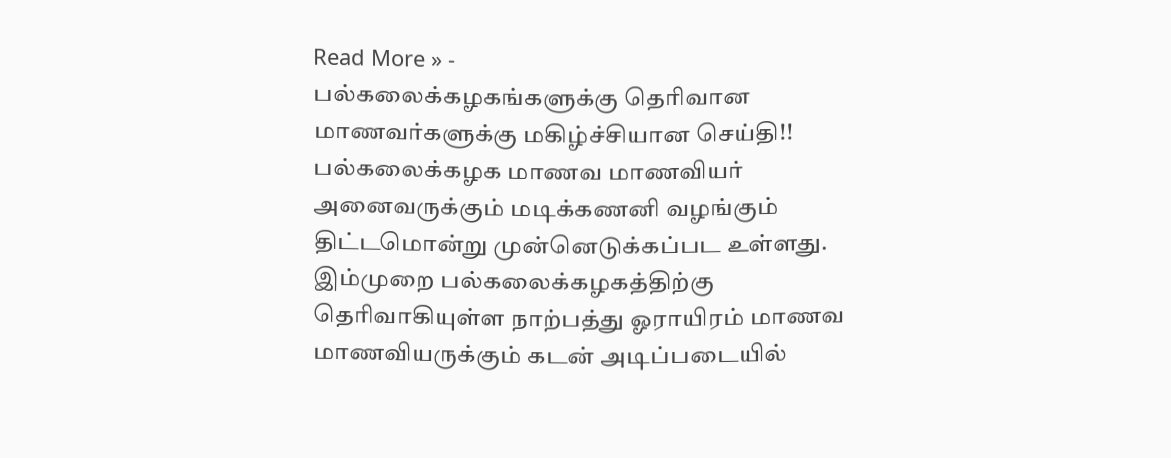Read More » -
பல்கலைக்கழகங்களுக்கு தெரிவான மாணவர்களுக்கு மகிழ்ச்சியான செய்தி!!
பல்கலைக்கழக மாணவ மாணவியர் அனைவருக்கும் மடிக்கணனி வழங்கும் திட்டமொன்று முன்னெடுக்கப்பட உள்ளது. இம்முறை பல்கலைக்கழகத்திற்கு தெரிவாகியுள்ள நாற்பத்து ஓராயிரம் மாணவ மாணவியருக்கும் கடன் அடிப்படையில்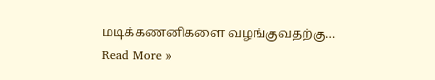மடிக்கணனிகளை வழங்குவதற்கு…
Read More »